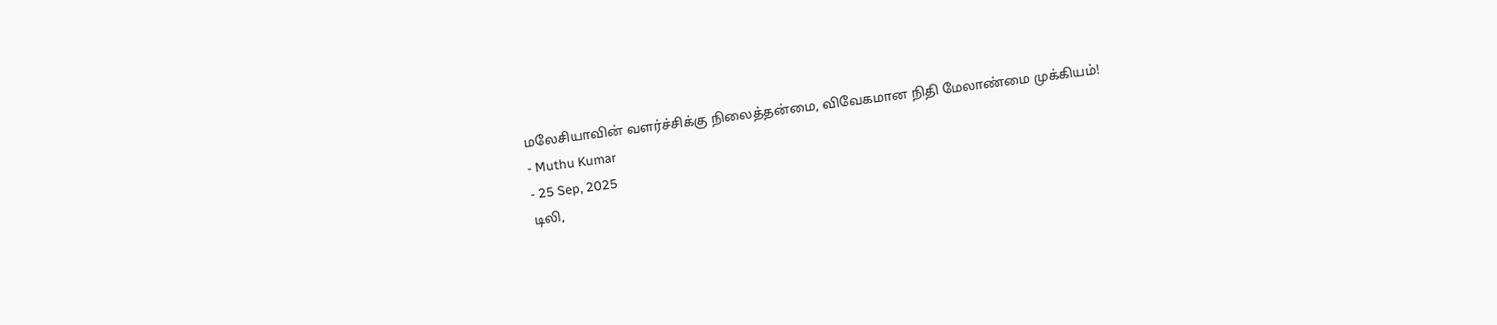மலேசியாவின் வளர்ச்சிக்கு நிலைத்தன்மை, விவேகமான நிதி மேலாண்மை முக்கியம்!
- Muthu Kumar
- 25 Sep, 2025
டிலி,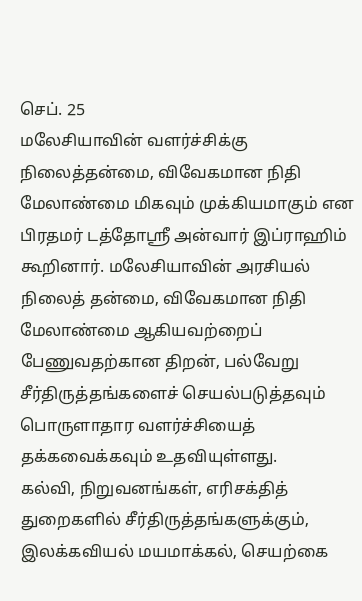செப். 25
மலேசியாவின் வளர்ச்சிக்கு நிலைத்தன்மை, விவேகமான நிதி மேலாண்மை மிகவும் முக்கியமாகும் என பிரதமர் டத்தோஸ்ரீ அன்வார் இப்ராஹிம் கூறினார். மலேசியாவின் அரசியல் நிலைத் தன்மை, விவேகமான நிதி மேலாண்மை ஆகியவற்றைப் பேணுவதற்கான திறன், பல்வேறு சீர்திருத்தங்களைச் செயல்படுத்தவும் பொருளாதார வளர்ச்சியைத் தக்கவைக்கவும் உதவியுள்ளது.
கல்வி, நிறுவனங்கள், எரிசக்தித் துறைகளில் சீர்திருத்தங்களுக்கும், இலக்கவியல் மயமாக்கல், செயற்கை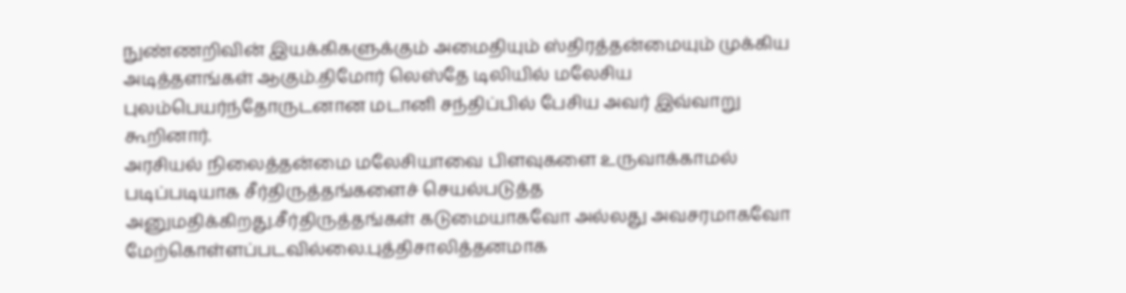நுண்ணறிவின் இயக்கிகளுக்கும் அமைதியும் ஸ்திரத்தன்மையும் முக்கிய அடித்தளங்கள் ஆகும்.திமோர் லெஸ்தே டிலியில் மலேசிய புலம்பெயர்ந்தோருடனான மடானி சந்திப்பில் பேசிய அவர் இவ்வாறு கூறினார்.
அரசியல் நிலைத்தன்மை மலேசியாவை பிளவுகளை உருவாக்காமல் படிப்படியாக சீர்திருத்தங்களைச் செயல்படுத்த அனுமதிக்கிறது.சீர்திருத்தங்கள் கடுமையாகவோ அல்லது அவசரமாகவோ மேற்கொள்ளப்படவில்லை.புத்திசாலித்தனமாக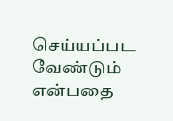செய்யப்பட வேண்டும் என்பதை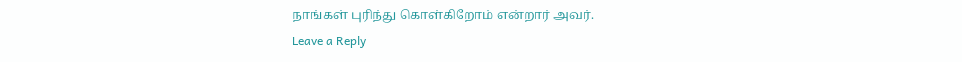நாங்கள் புரிந்து கொள்கிறோம் என்றார் அவர்.
Leave a Reply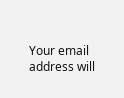Your email address will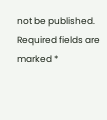not be published. Required fields are marked *